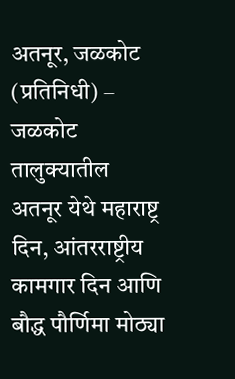अतनूर, जळकोट (प्रतिनिधी) – जळकोट तालुक्यातील अतनूर येथे महाराष्ट्र दिन, आंतरराष्ट्रीय कामगार दिन आणि बौद्ध पौर्णिमा मोठ्या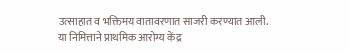उत्साहात व भक्तिमय वातावरणात साजरी करण्यात आली.
या निमित्ताने प्राथमिक आरोग्य केंद्र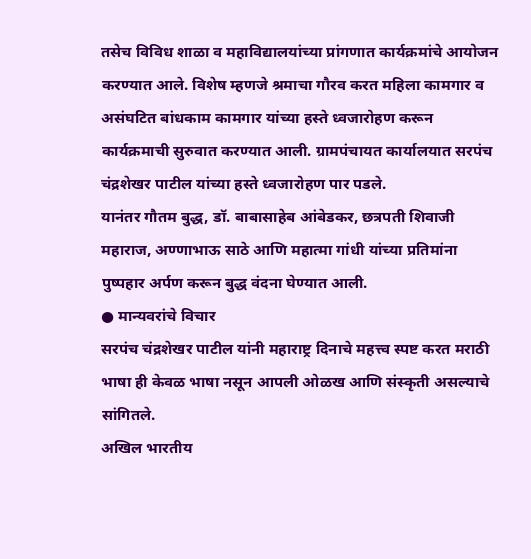तसेच विविध शाळा व महाविद्यालयांच्या प्रांगणात कार्यक्रमांचे आयोजन करण्यात आले. विशेष म्हणजे श्रमाचा गौरव करत महिला कामगार व असंघटित बांधकाम कामगार यांच्या हस्ते ध्वजारोहण करून कार्यक्रमाची सुरुवात करण्यात आली. ग्रामपंचायत कार्यालयात सरपंच चंद्रशेखर पाटील यांच्या हस्ते ध्वजारोहण पार पडले.
यानंतर गौतम बुद्ध, डॉ. बाबासाहेब आंबेडकर, छत्रपती शिवाजी महाराज, अण्णाभाऊ साठे आणि महात्मा गांधी यांच्या प्रतिमांना पुष्पहार अर्पण करून बुद्ध वंदना घेण्यात आली.
● मान्यवरांचे विचार
सरपंच चंद्रशेखर पाटील यांनी महाराष्ट्र दिनाचे महत्त्व स्पष्ट करत मराठी भाषा ही केवळ भाषा नसून आपली ओळख आणि संस्कृती असल्याचे सांगितले.
अखिल भारतीय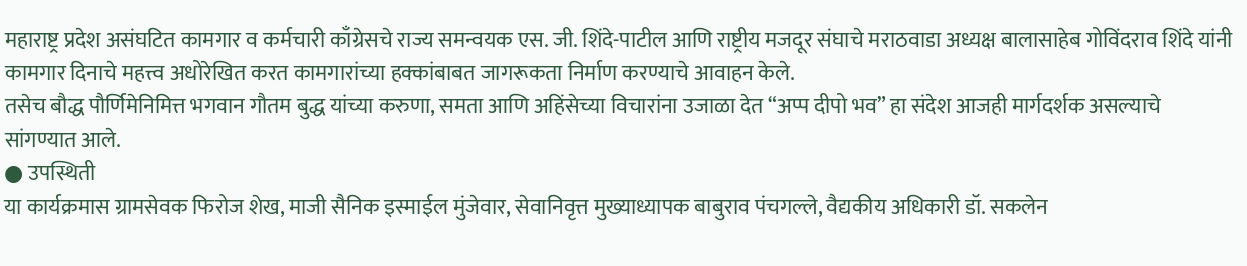महाराष्ट्र प्रदेश असंघटित कामगार व कर्मचारी काँग्रेसचे राज्य समन्वयक एस. जी. शिंदे-पाटील आणि राष्ट्रीय मजदूर संघाचे मराठवाडा अध्यक्ष बालासाहेब गोविंदराव शिंदे यांनी कामगार दिनाचे महत्त्व अधोरेखित करत कामगारांच्या हक्कांबाबत जागरूकता निर्माण करण्याचे आवाहन केले.
तसेच बौद्ध पौर्णिमेनिमित्त भगवान गौतम बुद्ध यांच्या करुणा, समता आणि अहिंसेच्या विचारांना उजाळा देत “अप्प दीपो भव” हा संदेश आजही मार्गदर्शक असल्याचे सांगण्यात आले.
● उपस्थिती
या कार्यक्रमास ग्रामसेवक फिरोज शेख, माजी सैनिक इस्माईल मुंजेवार, सेवानिवृत्त मुख्याध्यापक बाबुराव पंचगल्ले, वैद्यकीय अधिकारी डॉ. सकलेन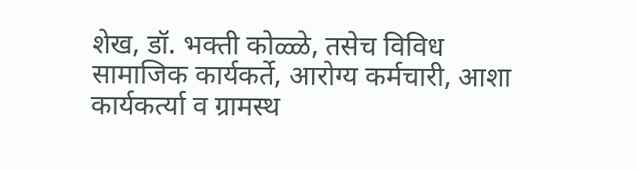शेख, डॉ. भक्ती कोळ्ळे, तसेच विविध सामाजिक कार्यकर्ते, आरोग्य कर्मचारी, आशा कार्यकर्त्या व ग्रामस्थ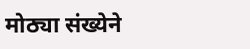मोठ्या संख्येने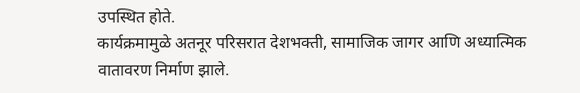उपस्थित होते.
कार्यक्रमामुळे अतनूर परिसरात देशभक्ती, सामाजिक जागर आणि अध्यात्मिक वातावरण निर्माण झाले.